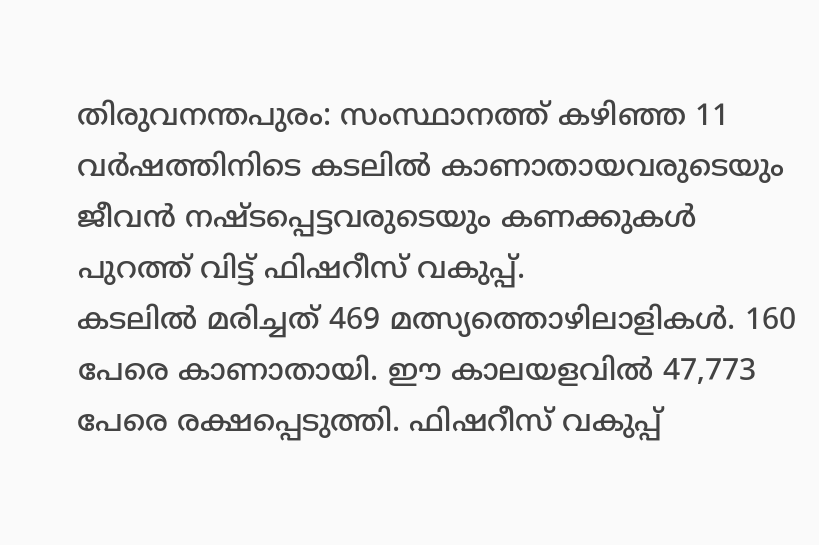തിരുവനന്തപുരം: സംസ്ഥാനത്ത് കഴിഞ്ഞ 11 വർഷത്തിനിടെ കടലിൽ കാണാതായവരുടെയും ജീവൻ നഷ്ടപ്പെട്ടവരുടെയും കണക്കുകൾ പുറത്ത് വിട്ട് ഫിഷറീസ് വകുപ്പ്.
കടലിൽ മരിച്ചത് 469 മത്സ്യത്തൊഴിലാളികൾ. 160 പേരെ കാണാതായി. ഈ കാലയളവിൽ 47,773 പേരെ രക്ഷപ്പെടുത്തി. ഫിഷറീസ് വകുപ്പ്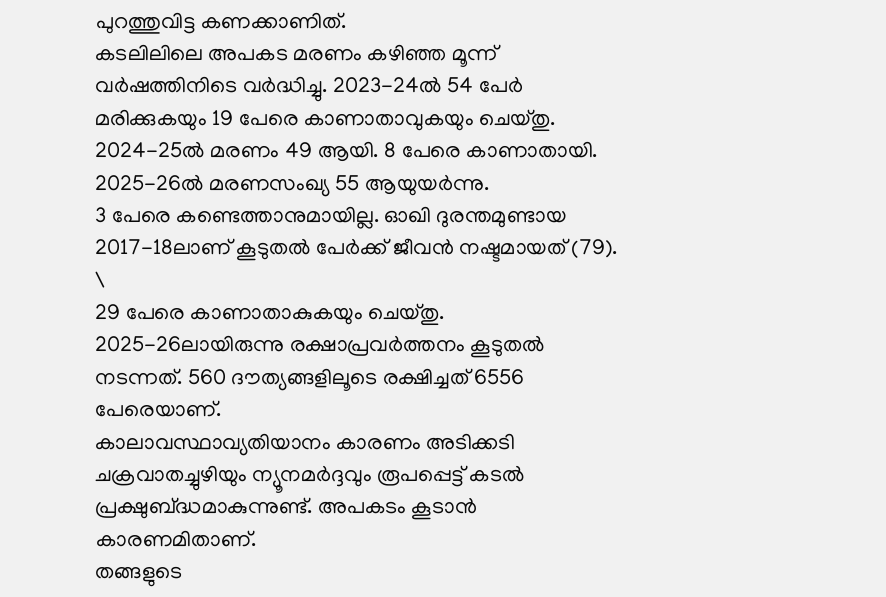പുറത്തുവിട്ട കണക്കാണിത്.
കടലിലിലെ അപകട മരണം കഴിഞ്ഞ മൂന്ന് വർഷത്തിനിടെ വർദ്ധിച്ചു. 2023-24ൽ 54 പേർ മരിക്കുകയും 19 പേരെ കാണാതാവുകയും ചെയ്തു.
2024-25ൽ മരണം 49 ആയി. 8 പേരെ കാണാതായി. 2025-26ൽ മരണസംഖ്യ 55 ആയുയർന്നു.
3 പേരെ കണ്ടെത്താനുമായില്ല. ഓഖി ദുരന്തമുണ്ടായ 2017-18ലാണ് കൂടുതൽ പേർക്ക് ജീവൻ നഷ്ടമായത് (79). \
29 പേരെ കാണാതാകുകയും ചെയ്തു. 2025-26ലായിരുന്നു രക്ഷാപ്രവർത്തനം കൂടുതൽ നടന്നത്. 560 ദൗത്യങ്ങളിലൂടെ രക്ഷിച്ചത് 6556 പേരെയാണ്.
കാലാവസ്ഥാവ്യതിയാനം കാരണം അടിക്കടി ചക്രവാതച്ചുഴിയും ന്യൂനമർദ്ദവും രൂപപ്പെട്ട് കടൽ പ്രക്ഷുബ്ദ്ധമാകുന്നുണ്ട്. അപകടം കൂടാൻ കാരണമിതാണ്.
തങ്ങളുടെ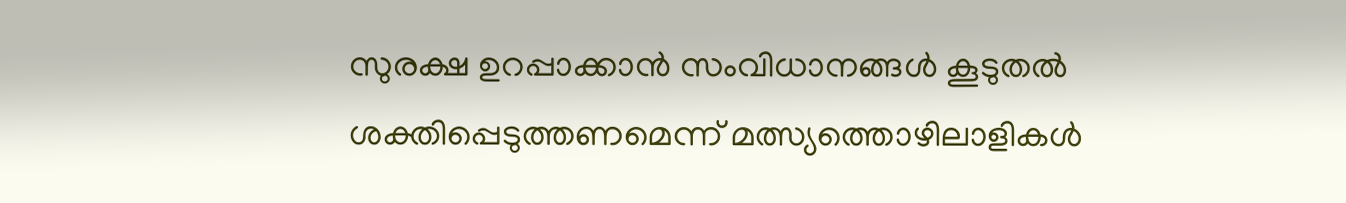സുരക്ഷ ഉറപ്പാക്കാൻ സംവിധാനങ്ങൾ കൂടുതൽ ശക്തിപ്പെടുത്തണമെന്ന് മത്സ്യത്തൊഴിലാളികൾ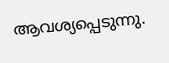ആവശ്യപ്പെടുന്നു.